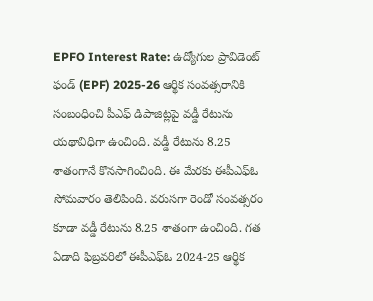EPFO Interest Rate: ఉద్యోగుల ప్రావిడెంట్ ఫండ్ (EPF) 2025-26 ఆర్థిక సంవత్సరానికి సంబంధించి పీఎఫ్ డిపాజిట్లపై వడ్డీ రేటును యథావిధిగా ఉంచింది. వడ్డీ రేటును 8.25 శాతంగానే కొనసాగించింది. ఈ మేరకు ఈపీఎఫ్ఓ సోమవారం తెలిపింది. వరుసగా రెండో సంవత్సరం కూడా వడ్డీ రేటును 8.25 శాతంగా ఉంచింది. గత ఏడాది ఫిబ్రవరిలో ఈపీఎఫ్ఓ 2024-25 ఆర్థిక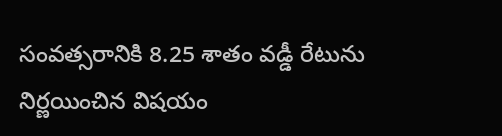సంవత్సరానికి 8.25 శాతం వడ్డీ రేటును నిర్ణయించిన విషయం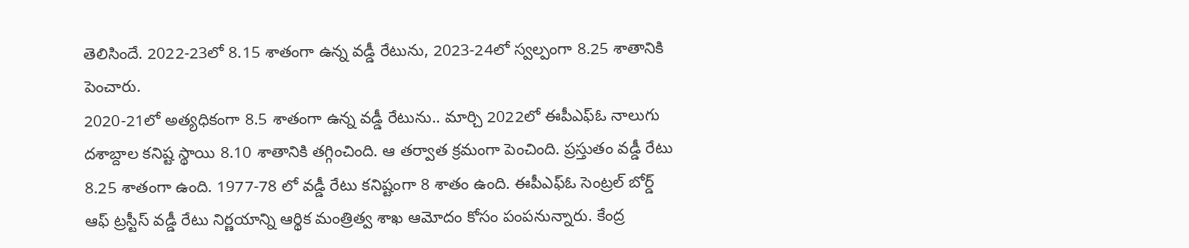తెలిసిందే. 2022-23లో 8.15 శాతంగా ఉన్న వడ్డీ రేటును, 2023-24లో స్వల్పంగా 8.25 శాతానికి పెంచారు.
2020-21లో అత్యధికంగా 8.5 శాతంగా ఉన్న వడ్డీ రేటును.. మార్చి 2022లో ఈపీఎఫ్ఓ నాలుగు దశాబ్దాల కనిష్ట స్థాయి 8.10 శాతానికి తగ్గించింది. ఆ తర్వాత క్రమంగా పెంచింది. ప్రస్తుతం వడ్డీ రేటు 8.25 శాతంగా ఉంది. 1977-78 లో వడ్డీ రేటు కనిష్టంగా 8 శాతం ఉంది. ఈపీఎఫ్ఓ సెంట్రల్ బోర్డ్ ఆఫ్ ట్రస్టీస్ వడ్డీ రేటు నిర్ణయాన్ని ఆర్థిక మంత్రిత్వ శాఖ ఆమోదం కోసం పంపనున్నారు. కేంద్ర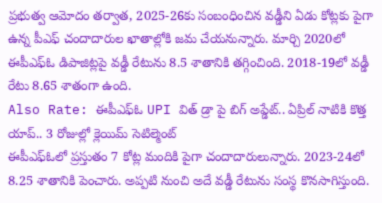ప్రభుత్వ ఆమోదం తర్వాత, 2025-26కు సంబంధించిన వడ్డీని ఏడు కోట్లకు పైగా ఉన్న పీఎఫ్ చందాదారుల ఖాతాల్లోకి జమ చేయనున్నారు. మార్చి 2020లో ఈపీఎఫ్ఓ డిపాజిట్లపై వడ్డీ రేటును 8.5 శాతానికి తగ్గించింది. 2018-19లో వడ్డీ రేటు 8.65 శాతంగా ఉంది.
Also Rate: ఈపీఎఫ్ఓ UPI విత్ డ్రా పై బిగ్ అప్డేట్.. ఏప్రిల్ నాటికి కొత్త యాప్.. 3 రోజుల్లో క్లెయిమ్ సెటిల్మెంట్
ఈపీఎఫ్ఓలో ప్రస్తుతం 7 కోట్ల మందికి పైగా చందాదారులున్నారు. 2023-24లో 8.25 శాతానికి పెంచారు. అప్పటి నుంచి అదే వడ్డీ రేటును సంస్థ కొనసాగిస్తుంది.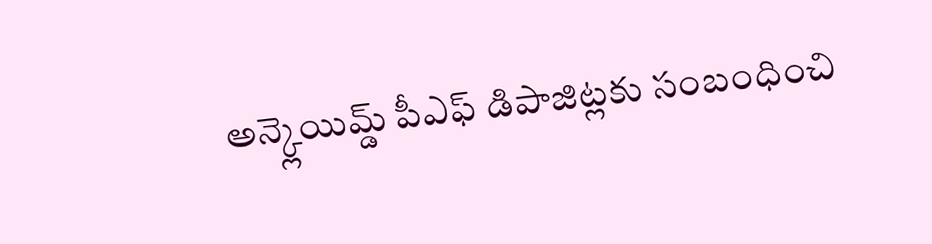అన్క్లెయిమ్డ్ పీఎఫ్ డిపాజిట్లకు సంబంధించి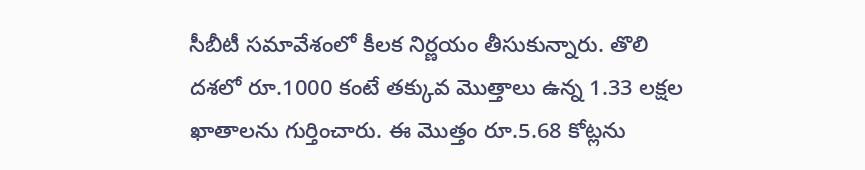సీబీటీ సమావేశంలో కీలక నిర్ణయం తీసుకున్నారు. తొలి దశలో రూ.1000 కంటే తక్కువ మొత్తాలు ఉన్న 1.33 లక్షల ఖాతాలను గుర్తించారు. ఈ మొత్తం రూ.5.68 కోట్లను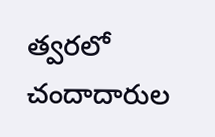త్వరలో చందాదారుల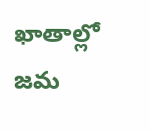ఖాతాల్లో జమ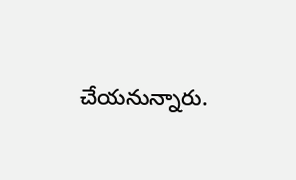చేయనున్నారు.